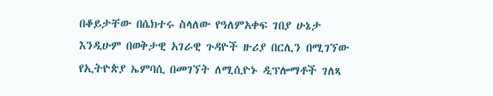በቆይታቸው በሴክተሩ ስላለው የዓለምአቀፍ ገበያ ሁኔታ እንዲሁም በወቅታዊ አገራዊ ጉዳዮች ዙሪያ በርሊን በሚገኘው የኢትዮጵያ ኤምባሲ በመገኘት ለሚሲዮኑ ዲፕሎማቶች ገለጻ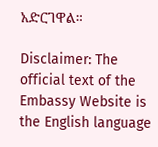አድርገዋል።

Disclaimer: The official text of the Embassy Website is the English language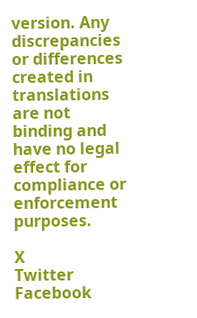version. Any discrepancies or differences created in translations are not binding and have no legal effect for compliance or enforcement purposes.

X
Twitter
Facebook